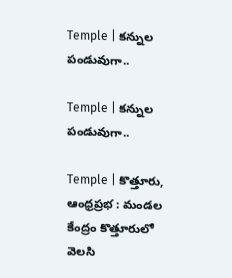Temple | కన్నుల పండువుగా..

Temple | కన్నుల పండువుగా..

Temple | కొత్తూరు, ఆంధ్రప్రభ : మండల కేంద్రం కొత్తూరులో వెలసి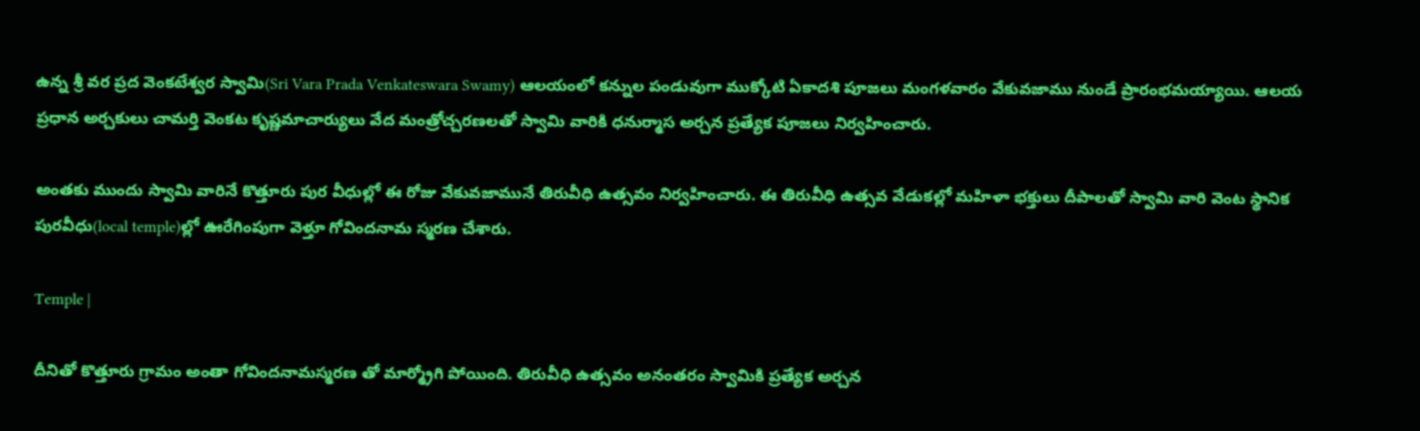ఉన్న శ్రీ వర ప్రద వెంకటేశ్వర స్వామి(Sri Vara Prada Venkateswara Swamy) ఆలయంలో కన్నుల పండువుగా ముక్కోటి ఏకాదశి పూజలు మంగళవారం వేకువజాము నుండే ప్రారంభమయ్యాయి. ఆలయ ప్రధాన అర్చకులు చామర్తి వెంకట కృష్ణమాచార్యులు వేద మంత్రోచ్చరణలతో స్వామి వారికి ధనుర్మాస అర్చన ప్రత్యేక పూజలు నిర్వహించారు.

అంతకు ముందు స్వామి వారినే కొత్తూరు పుర వీధుల్లో ఈ రోజు వేకువజామునే తిరువీధి ఉత్సవం నిర్వహించారు. ఈ తిరువీధి ఉత్సవ వేడుకల్లో మహిళా భక్తులు దీపాలతో స్వామి వారి వెంట స్థానిక పురవీధు(local temple)ల్లో ఊరేగింపుగా వెళ్తూ గోవిందనామ స్మరణ చేశారు.

Temple |

దీనితో కొత్తూరు గ్రామం అంతా గోవిందనామస్మరణ తో మార్మ్రోగి పోయింది. తిరువీధి ఉత్సవం అనంతరం స్వామికి ప్రత్యేక అర్చన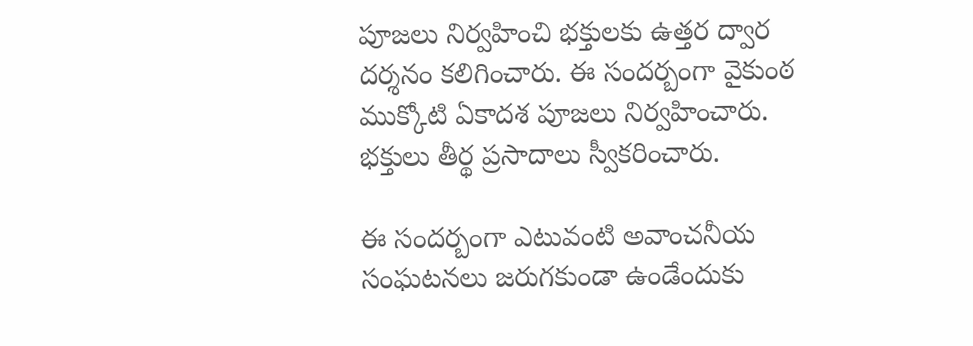పూజలు నిర్వహించి భక్తులకు ఉత్తర ద్వార దర్శనం కలిగించారు. ఈ సందర్బంగా వైకుంఠ ముక్కోటి ఏకాదశ పూజలు నిర్వహించారు. భక్తులు తీర్థ ప్రసాదాలు స్వీకరించారు.

ఈ సందర్బంగా ఎటువంటి అవాంచనీయ సంఘటనలు జరుగకుండా ఉండేందుకు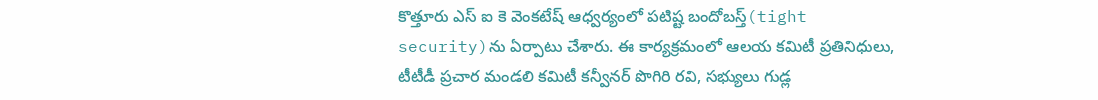కొత్తూరు ఎస్ ఐ కె వెంకటేష్ ఆధ్వర్యంలో పటిష్ట బందోబస్త్(tight security)ను ఏర్పాటు చేశారు. ఈ కార్యక్రమంలో ఆలయ కమిటీ ప్రతినిధులు, టీటీడీ ప్రచార మండలి కమిటీ కన్వీనర్ పొగిరి రవి, సభ్యులు గుడ్ల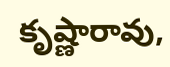కృష్ణారావు,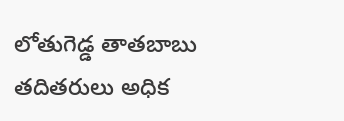లోతుగెడ్డ తాతబాబు తదితరులు అధిక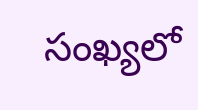సంఖ్యలో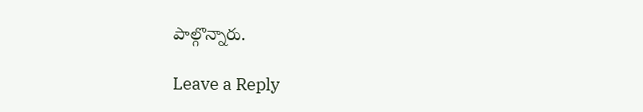పాల్గొన్నారు.

Leave a Reply